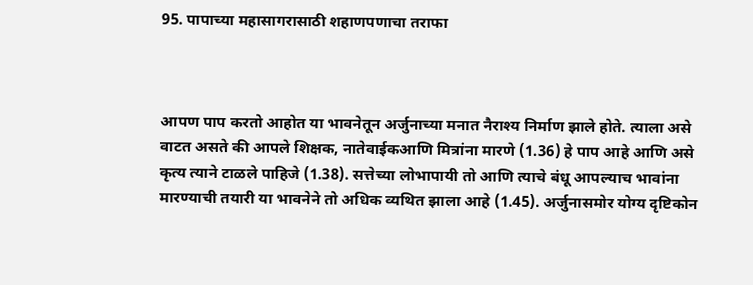95. पापाच्या महासागरासाठी शहाणपणाचा तराफा



आपण पाप करतो आहोत या भावनेतून अर्जुनाच्या मनात नैराश्य निर्माण झाले होते. त्याला असे वाटत असते की आपले शिक्षक, नातेवाईकआणि मित्रांना मारणे (1.36) हे पाप आहे आणि असे कृत्य त्याने टाळले पाहिजे (1.38). सत्तेच्या लोभापायी तो आणि त्याचे बंधू आपल्याच भावांना मारण्याची तयारी या भावनेने तो अधिक व्यथित झाला आहे (1.45). अर्जुनासमोर योग्य दृष्टिकोन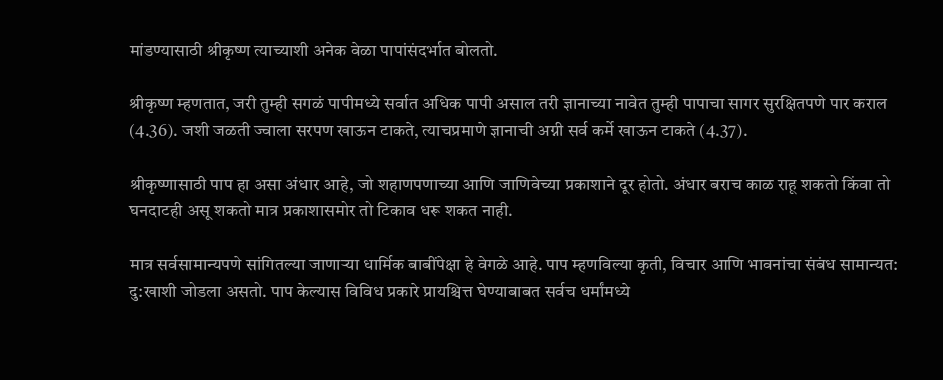मांडण्यासाठी श्रीकृष्ण त्याच्याशी अनेक वेळा पापांसंदर्भात बोलतो.

श्रीकृष्ण म्हणतात, जरी तुम्ही सगळं पापीमध्ये सर्वात अधिक पापी असाल तरी ज्ञानाच्या नावेत तुम्ही पापाचा सागर सुरक्षितपणे पार कराल (4.36). जशी जळती ज्वाला सरपण खाऊन टाकते, त्याचप्रमाणे ज्ञानाची अग्नी सर्व कर्मे खाऊन टाकते (4.37).

श्रीकृष्णासाठी पाप हा असा अंधार आहे, जो शहाणपणाच्या आणि जाणिवेच्या प्रकाशाने दूर होतो. अंधार बराच काळ राहू शकतो किंवा तो घनदाटही असू शकतो मात्र प्रकाशासमोर तो टिकाव धरू शकत नाही.

मात्र सर्वसामान्यपणे सांगितल्या जाणार्‍या धार्मिक बाबींपेक्षा हे वेगळे आहे. पाप म्हणविल्या कृती, विचार आणि भावनांचा संबंध सामान्यत: दु:खाशी जोडला असतो. पाप केल्यास विविध प्रकारे प्रायश्चित्त घेण्याबाबत सर्वच धर्मांमध्ये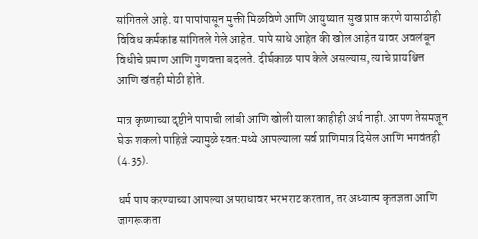सांगितले आहे. या पापांपासून मुक्ती मिळविणे आणि आयुष्यात सुख प्राप्त करणे यासाठीही विविध कर्मकांड सांगितले गेले आहेत. पापे साधे आहेत की खोल आहेत यावर अवलंबून विधीचे प्रमाण आणि गुणवत्ता बदलते. दीर्घकाळ पाप केले असल्यास, त्याचे प्रायश्चित्त आणि खंतही मोठी होते.

मात्र कृष्णाच्या दृष्टीने पापाची लांबी आणि खोली याला काहीही अर्थ नाही. आपण तेसमजून घेऊ शकलो पाहिजे ज्यामुळे स्वत:मध्ये आपल्याला सर्व प्राणिमात्र दिसेल आणि भगवंतही (4.35).

धर्म पाप करण्याच्या आपल्या अपराधावर भरभराट करतात, तर अध्यात्म कृतज्ञता आणि जागरूकता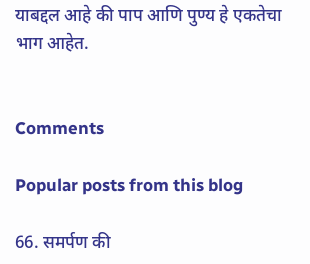याबद्दल आहे की पाप आणि पुण्य हे एकतेचा भाग आहेत.


Comments

Popular posts from this blog

66. समर्पण की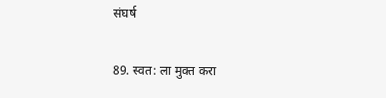संघर्ष

89. स्वत: ला मुक्त करा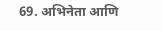69. अभिनेता आणि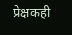प्रेक्षकही